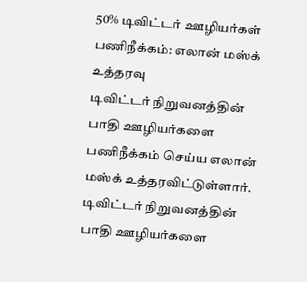50% டிவிட்டர் ஊழியர்கள் பணிநீக்கம்: எலான் மஸ்க் உத்தரவு
டிவிட்டர் நிறுவனத்தின் பாதி ஊழியர்களை பணிநீக்கம் செய்ய எலான் மஸ்க் உத்தரவிட்டுள்ளார்.
டிவிட்டர் நிறுவனத்தின் பாதி ஊழியர்களை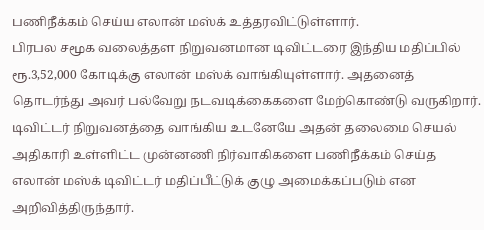பணிநீக்கம் செய்ய எலான் மஸ்க் உத்தரவிட்டுள்ளார்.
பிரபல சமூக வலைத்தள நிறுவனமான டிவிட்டரை இந்திய மதிப்பில் ரூ.3,52,000 கோடிக்கு எலான் மஸ்க் வாங்கியுள்ளார். அதனைத் தொடர்ந்து அவர் பல்வேறு நடவடிக்கைகளை மேற்கொண்டு வருகிறார்.
டிவிட்டர் நிறுவனத்தை வாங்கிய உடனேயே அதன் தலைமை செயல் அதிகாரி உள்ளிட்ட முன்னணி நிர்வாகிகளை பணிநீக்கம் செய்த எலான் மஸ்க் டிவிட்டர் மதிப்பீட்டுக் குழு அமைக்கப்படும் என அறிவித்திருந்தார்.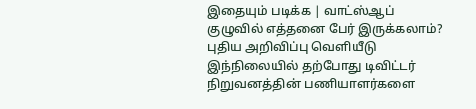இதையும் படிக்க | வாட்ஸ்ஆப் குழுவில் எத்தனை பேர் இருக்கலாம்? புதிய அறிவிப்பு வெளியீடு
இந்நிலையில் தற்போது டிவிட்டர் நிறுவனத்தின் பணியாளர்களை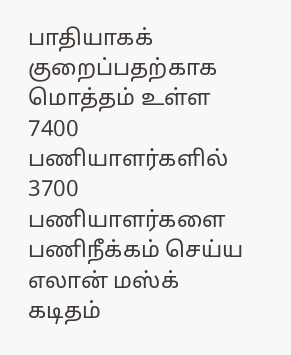பாதியாகக் குறைப்பதற்காக மொத்தம் உள்ள 7400 பணியாளர்களில் 3700 பணியாளர்களை பணிநீக்கம் செய்ய எலான் மஸ்க் கடிதம்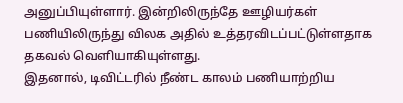அனுப்பியுள்ளார். இன்றிலிருந்தே ஊழியர்கள் பணியிலிருந்து விலக அதில் உத்தரவிடப்பட்டுள்ளதாக தகவல் வெளியாகியுள்ளது.
இதனால், டிவிட்டரில் நீண்ட காலம் பணியாற்றிய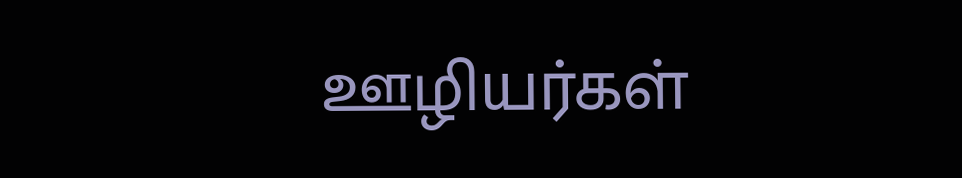ஊழியர்கள்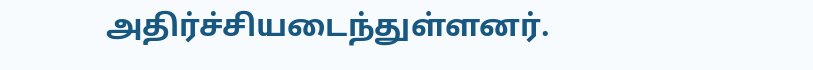அதிர்ச்சியடைந்துள்ளனர்.